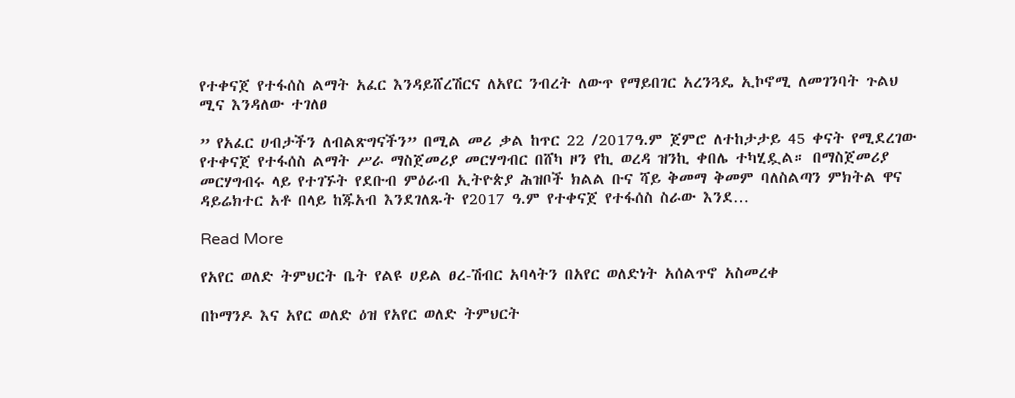የተቀናጀ የተፋሰስ ልማት አፈር እንዳይሸረሽርና ለአየር ንብረት ለውጥ የማይበገር አረንጓዴ ኢኮኖሚ ለመገንባት ጉልህ ሚና እንዳለው ተገለፀ

” የአፈር ሀብታችን ለብልጽግናችን” በሚል መሪ ቃል ከጥር 22 /2017ዓ.ም ጀምሮ ለተከታታይ 45 ቀናት የሚደረገው የተቀናጀ የተፋሰስ ልማት ሥራ ማስጀመሪያ መርሃግብር በሸካ ዞን የኪ ወረዳ ዝንኪ ቀበሌ ተካሂዷል። በማስጀመሪያ መርሃግብሩ ላይ የተገኙት የደቡብ ምዕራብ ኢትዮጵያ ሕዝቦች ክልል ቡና ሻይ ቅመማ ቅመም ባለስልጣን ምክትል ዋና ዳይሬክተር አቶ በላይ ከጁአብ እንደገለጹት የ2017 ዓ.ም የተቀናጀ የተፋሰስ ስራው እንደ…

Read More

የአየር ወለድ ትምህርት ቤት የልዩ ሀይል ፀረ-ሽብር አባላትን በአየር ወለድነት አሰልጥኖ አስመረቀ

በኮማንዶ እና አየር ወለድ ዕዝ የአየር ወለድ ትምህርት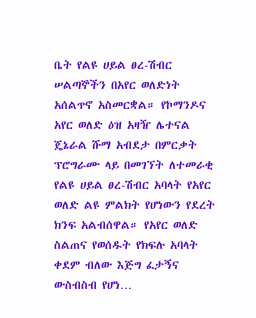ቤት የልዩ ሀይል ፀረ-ሽብር ሠልጣኞችን በአየር ወለድነት አሰልጥኖ አስመርቋል። የኮማንዶና አየር ወለድ ዕዝ አዛዥ ሌተናል ጄኔራል ሹማ አብደታ በምርቃት ፕሮግራሙ ላይ በመገኘት ለተመራቂ የልዩ ሀይል ፀረ-ሽብር አባላት የአየር ወለድ ልዩ ምልክት የሆነውን የደረት ክንፍ አልብሰዋል። የአየር ወለድ ስልጠና የወሰዱት የክፍሉ አባላት ቀደም ብለው እጅግ ፈታኝና ውስብስብ የሆነ…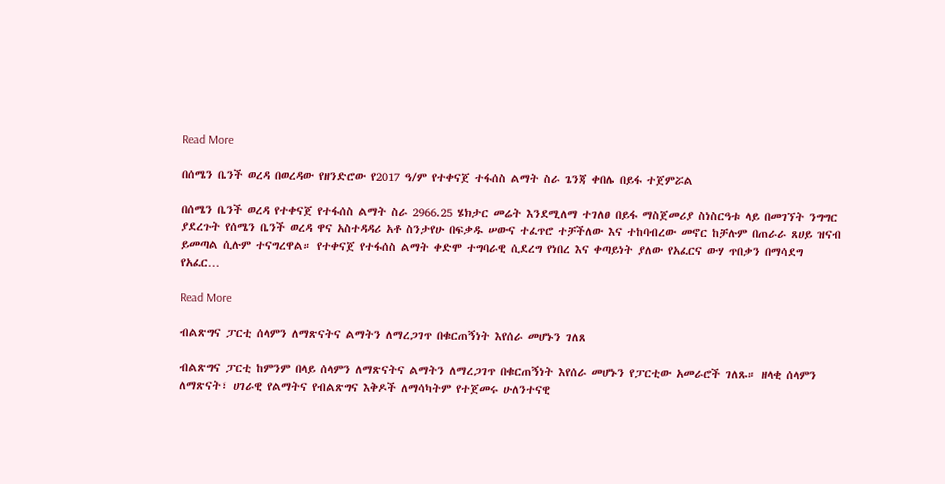Read More

በሰሜን ቤንች ወረዳ በወረዳው የዘንድሮው የ2017 ዓ/ም የተቀናጀ ተፋሰስ ልማት ስራ ጌንጃ ቀበሌ በይፋ ተጀምሯል

በሰሜን ቤንች ወረዳ የተቀናጀ የተፋሰስ ልማት ስራ 2966.25 ሄክታር መሬት እንደሚለማ ተገለፀ በይፋ ማስጀመሪያ ስነስርዓቱ ላይ በመገኘት ንግግር ያደረጉት የሰሜን ቤንች ወረዳ ዋና አስተዳዳሪ አቶ ስንታየሁ በፍቃዱ ሠውና ተፈጥሮ ተቻችለው እና ተከባብረው መኖር ከቻሉም በጠራራ ጸሀይ ዝናብ ይመጣል ሲሉም ተናግረዋል። የተቀናጀ የተፋሰስ ልማት ቀድሞ ተግባራዊ ሲደረግ የነበረ እና ቀጣይነት ያለው የአፈርና ውሃ ጥበቃን በማሳደግ የአፈር…

Read More

ብልጽግና ፓርቲ ሰላምን ለማጽናትና ልማትን ለማረጋገጥ በቁርጠኝነት እየሰራ መሆኑን ገለጸ

ብልጽግና ፓርቲ ከምንም በላይ ሰላምን ለማጽናትና ልማትን ለማረጋገጥ በቁርጠኝነት እየሰራ መሆኑን የፓርቲው አመራሮች ገለጹ። ዘላቂ ሰላምን ለማጽናት፣ ሀገራዊ የልማትና የብልጽግና እቅዶች ለማሳካትም የተጀመሩ ሁለንተናዊ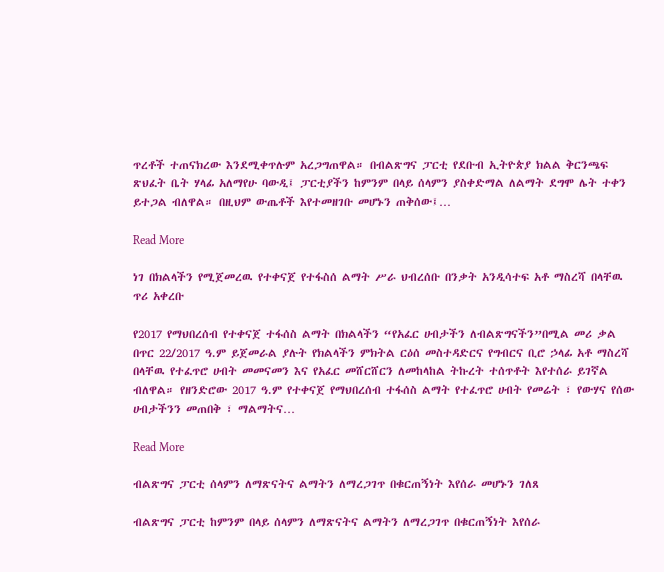ጥረቶች ተጠናክረው እንደሚቀጥሉም አረጋግጠዋል። በብልጽግና ፓርቲ የደቡብ ኢትዮጵያ ክልል ቅርንጫፍ ጽህፈት ቤት ሃላፊ አለማየሁ ባውዲ፤ ፓርቲያችን ከምንም በላይ ሰላምን ያስቀድማል ለልማት ደግሞ ሌት ተቀን ይተጋል ብለዋል። በዚህም ውጤቶች እየተመዘገቡ መሆኑን ጠቅሰው፤…

Read More

ነገ በክልላችን የሚጀመረዉ የተቀናጀ የተፋስሰ ልማት ሥራ ህብረሰቡ በንቃት አንዲሳተፍ አቶ ማስረሻ በላቸዉ ጥሪ አቀረቡ

የ2017 የማህበረሰብ የተቀናጀ ተፋሰስ ልማት በክልላችን “የአፈር ሀብታችን ለብልጽግናችን”በሚል መሪ ቃል በጥር 22/2017 ዓ.ም ይጀመራል ያሉት የክልላችን ምክትል ርዕሰ መስተዳድርና የግብርና ቢሮ ኃላፊ አቶ ማስረሻ በላቸዉ የተፈጥሮ ሀብት መመናመን እና የአፈር መሸርሸርን ለመከላከል ትኩረት ተሰጥቶት እየተሰራ ይገኛል ብለዋል። የዘንድሮው 2017 ዓ.ም የተቀናጀ የማህበረሰብ ተፋሰስ ልማት የተፈጥሮ ሀብት የመሬት ፣ የውሃና የሰው ሀብታችንን መጠበቅ ፣ ማልማትና…

Read More

ብልጽግና ፓርቲ ሰላምን ለማጽናትና ልማትን ለማረጋገጥ በቁርጠኝነት እየሰራ መሆኑን ገለጸ

ብልጽግና ፓርቲ ከምንም በላይ ሰላምን ለማጽናትና ልማትን ለማረጋገጥ በቁርጠኝነት እየሰራ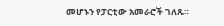መሆኑን የፓርቲው አመራሮች ገለጹ።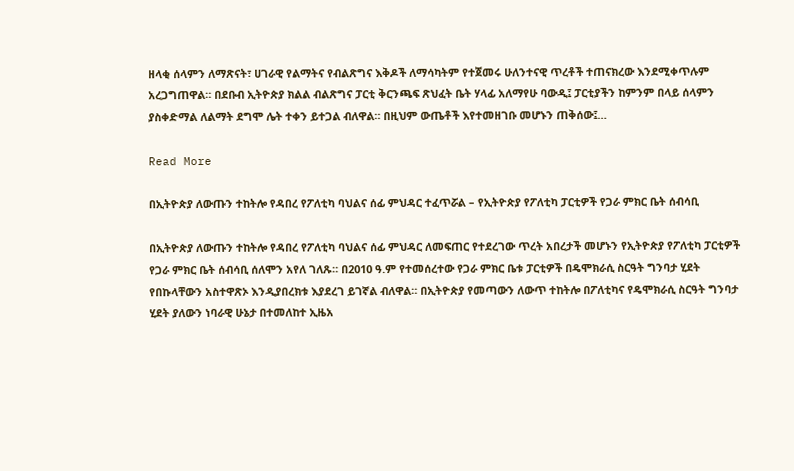ዘላቂ ሰላምን ለማጽናት፣ ሀገራዊ የልማትና የብልጽግና እቅዶች ለማሳካትም የተጀመሩ ሁለንተናዊ ጥረቶች ተጠናክረው እንደሚቀጥሉም አረጋግጠዋል። በደቡብ ኢትዮጵያ ክልል ብልጽግና ፓርቲ ቅርንጫፍ ጽህፈት ቤት ሃላፊ አለማየሁ ባውዲ፤ ፓርቲያችን ከምንም በላይ ሰላምን ያስቀድማል ለልማት ደግሞ ሌት ተቀን ይተጋል ብለዋል። በዚህም ውጤቶች እየተመዘገቡ መሆኑን ጠቅሰው፤…

Read More

በኢትዮጵያ ለውጡን ተከትሎ የዳበረ የፖለቲካ ባህልና ሰፊ ምህዳር ተፈጥሯል – የኢትዮጵያ የፖለቲካ ፓርቲዎች የጋራ ምክር ቤት ሰብሳቢ

በኢትዮጵያ ለውጡን ተከትሎ የዳበረ የፖለቲካ ባህልና ሰፊ ምህዳር ለመፍጠር የተደረገው ጥረት አበረታች መሆኑን የኢትዮጵያ የፖለቲካ ፓርቲዎች የጋራ ምክር ቤት ሰብሳቢ ሰለሞን አየለ ገለጹ። በ2010 ዓ.ም የተመሰረተው የጋራ ምክር ቤቱ ፓርቲዎች በዴሞክራሲ ስርዓት ግንባታ ሂደት የበኩላቸውን አስተዋጽኦ እንዲያበረክቱ እያደረገ ይገኛል ብለዋል። በኢትዮጵያ የመጣውን ለውጥ ተከትሎ በፖለቲካና የዴሞክራሲ ስርዓት ግንባታ ሂደት ያለውን ነባራዊ ሁኔታ በተመለከተ ኢዜአ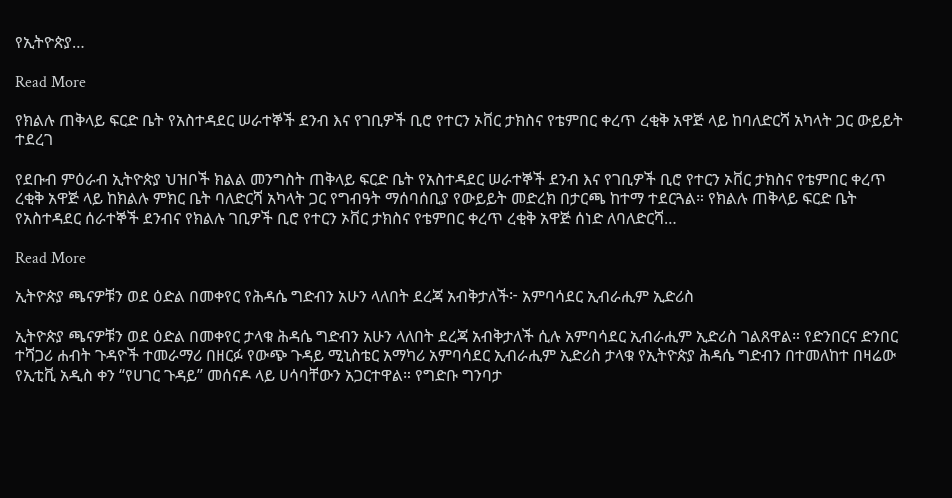የኢትዮጵያ…

Read More

የክልሉ ጠቅላይ ፍርድ ቤት የአስተዳደር ሠራተኞች ደንብ እና የገቢዎች ቢሮ የተርን ኦቨር ታክስና የቴምበር ቀረጥ ረቂቅ አዋጅ ላይ ከባለድርሻ አካላት ጋር ውይይት ተደረገ

የደቡብ ምዕራብ ኢትዮጵያ ህዝቦች ክልል መንግስት ጠቅላይ ፍርድ ቤት የአስተዳደር ሠራተኞች ደንብ እና የገቢዎች ቢሮ የተርን ኦቨር ታክስና የቴምበር ቀረጥ ረቂቅ አዋጅ ላይ ከክልሉ ምክር ቤት ባለድርሻ አካላት ጋር የግብዓት ማሰባሰቢያ የውይይት መድረክ በታርጫ ከተማ ተደርጓል። የክልሉ ጠቅላይ ፍርድ ቤት የአስተዳደር ሰራተኞች ደንብና የክልሉ ገቢዎች ቢሮ የተርን ኦቨር ታክስና የቴምበር ቀረጥ ረቂቅ አዋጅ ሰነድ ለባለድርሻ…

Read More

ኢትዮጵያ ጫናዎቹን ወደ ዕድል በመቀየር የሕዳሴ ግድብን አሁን ላለበት ደረጃ አብቅታለች፦ አምባሳደር ኢብራሒም ኢድሪስ

ኢትዮጵያ ጫናዎቹን ወደ ዕድል በመቀየር ታላቁ ሕዳሴ ግድብን አሁን ላለበት ደረጃ አብቅታለች ሲሉ አምባሳደር ኢብራሒም ኢድሪስ ገልጸዋል። የድንበርና ድንበር ተሻጋሪ ሐብት ጉዳዮች ተመራማሪ በዘርፉ የውጭ ጉዳይ ሚኒስቴር አማካሪ አምባሳደር ኢብራሒም ኢድሪስ ታላቁ የኢትዮጵያ ሕዳሴ ግድብን በተመለከተ በዛሬው የኢቲቪ አዲስ ቀን “የሀገር ጉዳይ” መሰናዶ ላይ ሀሳባቸውን አጋርተዋል። የግድቡ ግንባታ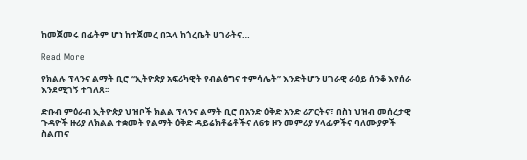ከመጀመሩ በፊትም ሆነ ከተጀመረ በኋላ ከጎረቤት ሀገራትና…

Read More

የክልሉ ፕላንና ልማት ቢሮ “ኢትዮጵያ አፍሪካዊት የብልፅግና ተምሳሌት” እንድትሆን ሀገራዊ ራዕይ ሰንቆ እየሰራ እንደሚገኝ ተገለጸ፡፡

ድቡብ ምዕራብ ኢትዮጵያ ህዝቦች ክልል ፕላንና ልማት ቢሮ በአንድ ዕቅድ አንድ ሪፖርትና፣ በስነ ህዝብ መሰረታዊ ጉዳዮች ዙሪያ ለክልል ተቋመት የልማት ዕቅድ ዳይሬክቶሬቶችና ለ6ቱ ዞን መምሪያ ሃላፊዎችና ባለሙያዎች ስልጠና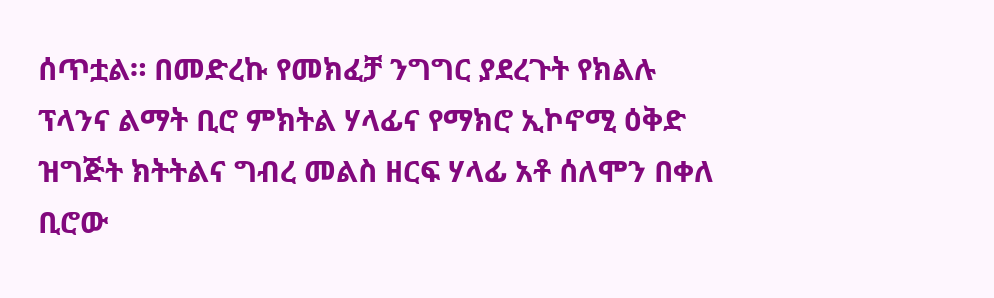ሰጥቷል። በመድረኩ የመክፈቻ ንግግር ያደረጉት የክልሉ ፕላንና ልማት ቢሮ ምክትል ሃላፊና የማክሮ ኢኮኖሚ ዕቅድ ዝግጅት ክትትልና ግብረ መልስ ዘርፍ ሃላፊ አቶ ሰለሞን በቀለ ቢሮው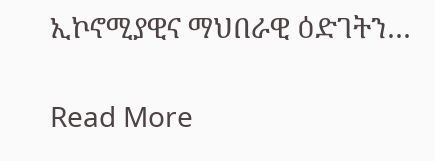ኢኮኖሚያዊና ማህበራዊ ዕድገትን…

Read More